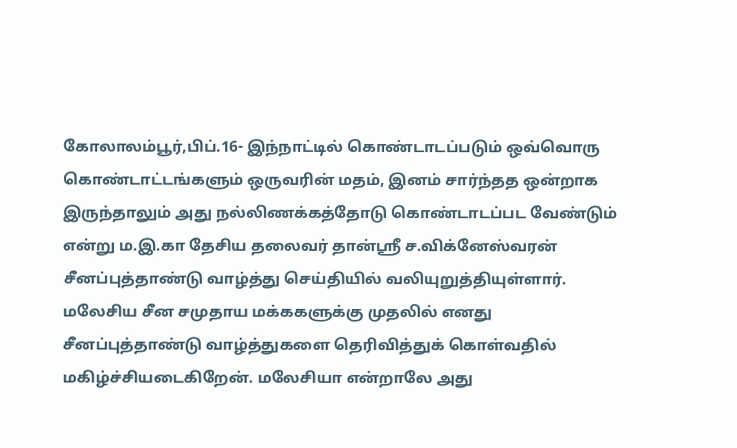கோலாலம்பூர்,பிப்.16- இந்நாட்டில் கொண்டாடப்படும் ஒவ்வொரு கொண்டாட்டங்களும் ஒருவரின் மதம், இனம் சார்ந்தத ஒன்றாக இருந்தாலும் அது நல்லிணக்கத்தோடு கொண்டாடப்பட வேண்டும் என்று ம.இ.கா தேசிய தலைவர் தான்ஸ்ரீ ச.விக்னேஸ்வரன் சீனப்புத்தாண்டு வாழ்த்து செய்தியில் வலியுறுத்தியுள்ளார். மலேசிய சீன சமுதாய மக்ககளுக்கு முதலில் எனது சீனப்புத்தாண்டு வாழ்த்துகளை தெரிவித்துக் கொள்வதில் மகிழ்ச்சியடைகிறேன். மலேசியா என்றாலே அது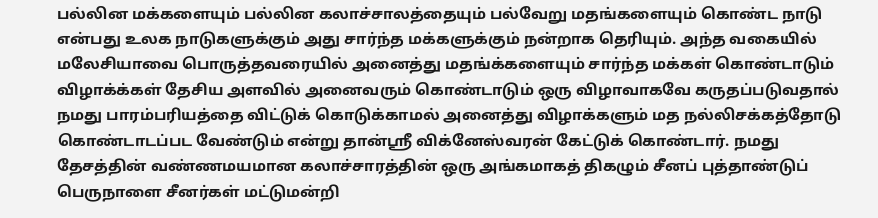பல்லின மக்களையும் பல்லின கலாச்சாலத்தையும் பல்வேறு மதங்களையும் கொண்ட நாடு என்பது உலக நாடுகளுக்கும் அது சார்ந்த மக்களுக்கும் நன்றாக தெரியும். அந்த வகையில் மலேசியாவை பொருத்தவரையில் அனைத்து மதங்க்களையும் சார்ந்த மக்கள் கொண்டாடும் விழாக்க்கள் தேசிய அளவில் அனைவரும் கொண்டாடும் ஒரு விழாவாகவே கருதப்படுவதால் நமது பாரம்பரியத்தை விட்டுக் கொடுக்காமல் அனைத்து விழாக்களும் மத நல்லிசக்கத்தோடு கொண்டாடப்பட வேண்டும் என்று தான்ஸ்ரீ விக்னேஸ்வரன் கேட்டுக் கொண்டார். நமது தேசத்தின் வண்ணமயமான கலாச்சாரத்தின் ஒரு அங்கமாகத் திகழும் சீனப் புத்தாண்டுப் பெருநாளை சீனர்கள் மட்டுமன்றி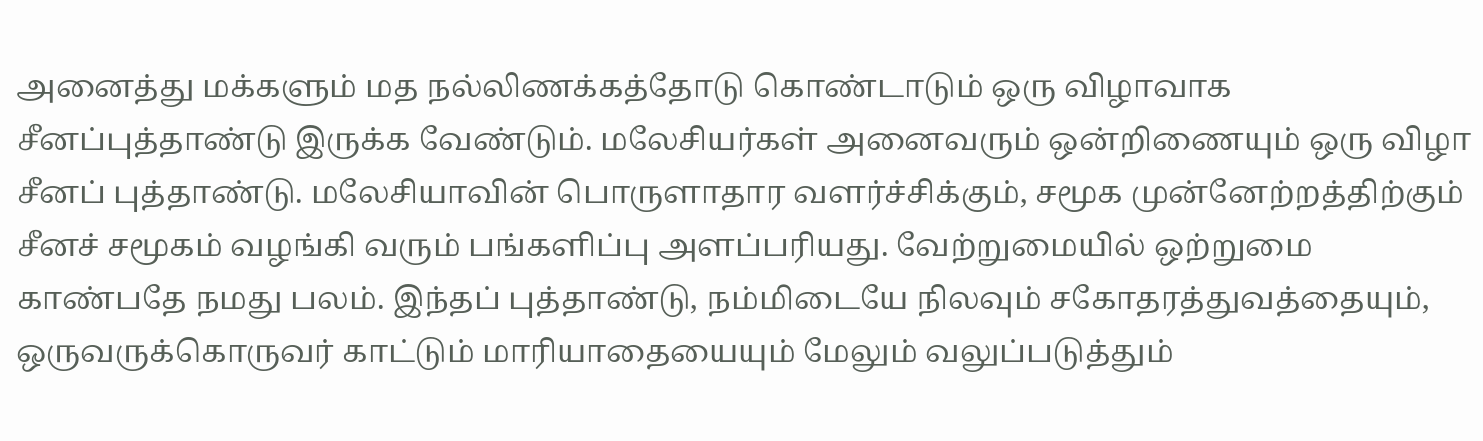அனைத்து மக்களும் மத நல்லிணக்கத்தோடு கொண்டாடும் ஒரு விழாவாக சீனப்புத்தாண்டு இருக்க வேண்டும். மலேசியர்கள் அனைவரும் ஒன்றிணையும் ஒரு விழா சீனப் புத்தாண்டு. மலேசியாவின் பொருளாதார வளர்ச்சிக்கும், சமூக முன்னேற்றத்திற்கும் சீனச் சமூகம் வழங்கி வரும் பங்களிப்பு அளப்பரியது. வேற்றுமையில் ஒற்றுமை காண்பதே நமது பலம். இந்தப் புத்தாண்டு, நம்மிடையே நிலவும் சகோதரத்துவத்தையும், ஒருவருக்கொருவர் காட்டும் மாரியாதையையும் மேலும் வலுப்படுத்தும்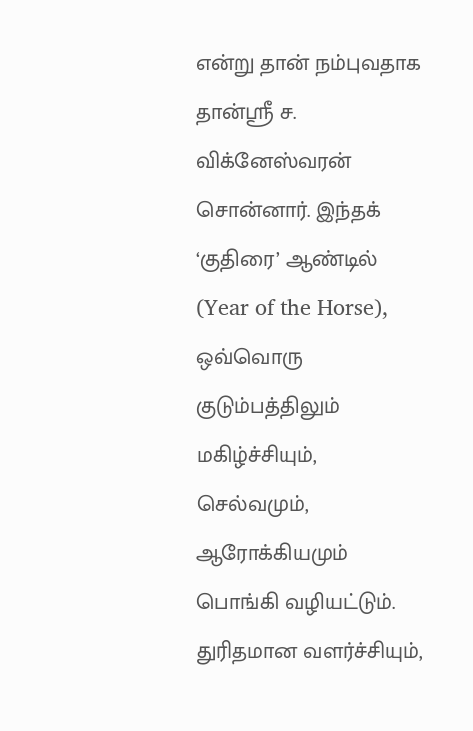என்று தான் நம்புவதாக தான்ஸ்ரீ ச. விக்னேஸ்வரன் சொன்னார். இந்தக் ‘குதிரை’ ஆண்டில் (Year of the Horse), ஒவ்வொரு குடும்பத்திலும் மகிழ்ச்சியும், செல்வமும், ஆரோக்கியமும் பொங்கி வழியட்டும். துரிதமான வளர்ச்சியும்,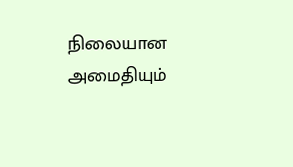நிலையான அமைதியும்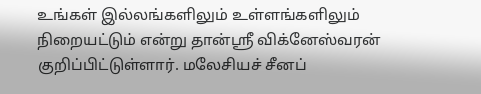உங்கள் இல்லங்களிலும் உள்ளங்களிலும் நிறையட்டும் என்று தான்ஸ்ரீ விக்னேஸ்வரன் குறிப்பிட்டுள்ளார். மலேசியச் சீனப்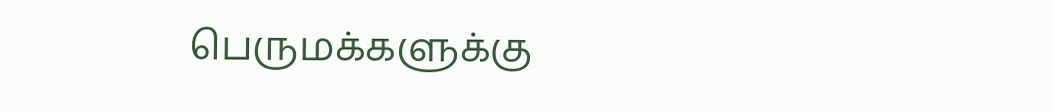பெருமக்களுக்கு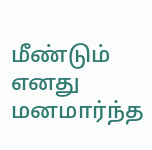மீண்டும் எனது மனமார்ந்த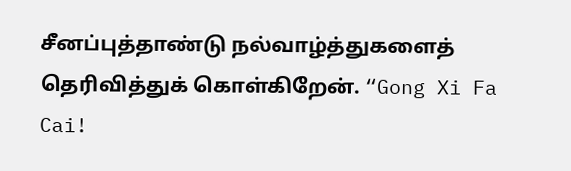சீனப்புத்தாண்டு நல்வாழ்த்துகளைத் தெரிவித்துக் கொள்கிறேன். “Gong Xi Fa Cai!